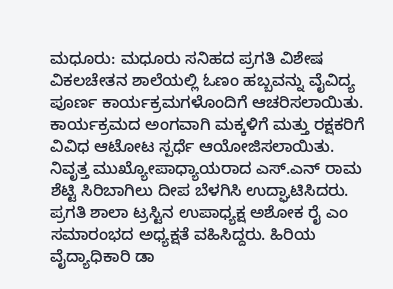ಮಧೂರು: ಮಧೂರು ಸನಿಹದ ಪ್ರಗತಿ ವಿಶೇಷ ವಿಕಲಚೇತನ ಶಾಲೆಯಲ್ಲಿ ಓಣಂ ಹಬ್ಬವನ್ನು ವೈವಿದ್ಯ ಪೂರ್ಣ ಕಾರ್ಯಕ್ರಮಗಳೊಂದಿಗೆ ಆಚರಿಸಲಾಯಿತು. ಕಾರ್ಯಕ್ರಮದ ಅಂಗವಾಗಿ ಮಕ್ಕಳಿಗೆ ಮತ್ತು ರಕ್ಷಕರಿಗೆ ವಿವಿಧ ಆಟೋಟ ಸ್ಪರ್ಧೆ ಆಯೋಜಿಸಲಾಯಿತು.
ನಿವೃತ್ತ ಮುಖ್ಯೋಪಾಧ್ಯಾಯರಾದ ಎಸ್.ಎನ್ ರಾಮ ಶೆಟ್ಟಿ ಸಿರಿಬಾಗಿಲು ದೀಪ ಬೆಳಗಿಸಿ ಉದ್ಘಾಟಿಸಿದರು. ಪ್ರಗತಿ ಶಾಲಾ ಟ್ರಸ್ಟಿನ ಉಪಾಧ್ಯಕ್ಷ ಅಶೋಕ ರೈ ಎಂ ಸಮಾರಂಭದ ಅಧ್ಯಕ್ಷತೆ ವಹಿಸಿದ್ದರು. ಹಿರಿಯ ವೈದ್ಯಾಧಿಕಾರಿ ಡಾ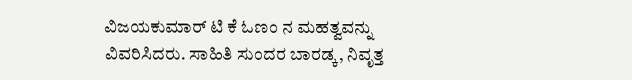ವಿಜಯಕುಮಾರ್ ಟಿ ಕೆ ಓಣಂ ನ ಮಹತ್ವವನ್ನು ವಿವರಿಸಿದರು. ಸಾಹಿತಿ ಸುಂದರ ಬಾರಡ್ಕ, ನಿವೃತ್ತ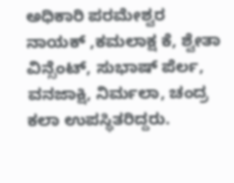ಅಧಿಕಾರಿ ಪರಮೇಶ್ವರ ನಾಯಕ್ ,ಕಮಲಾಕ್ಷ ಕೆ, ಶ್ವೇತಾ ವಿನ್ಸೆಂಟ್, ಸುಭಾಷ್ ಪೆರ್ಲ, ವನಜಾಕ್ಷಿ, ನಿರ್ಮಲಾ, ಚಂದ್ರ ಕಲಾ ಉಪಸ್ಥಿತರಿದ್ದರು.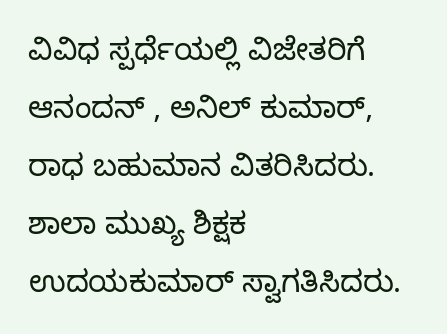ವಿವಿಧ ಸ್ಪರ್ಧೆಯಲ್ಲಿ ವಿಜೇತರಿಗೆ ಆನಂದನ್ , ಅನಿಲ್ ಕುಮಾರ್, ರಾಧ ಬಹುಮಾನ ವಿತರಿಸಿದರು. ಶಾಲಾ ಮುಖ್ಯ ಶಿಕ್ಷಕ ಉದಯಕುಮಾರ್ ಸ್ವಾಗತಿಸಿದರು.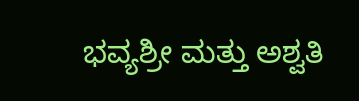ಭವ್ಯಶ್ರೀ ಮತ್ತು ಅಶ್ವತಿ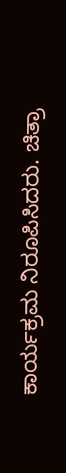ಕಾರ್ಯಕ್ರಮ ನಿರೂಪಿಸಿದರು. ಚಿತ್ರಾ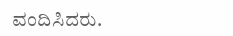ವಂದಿಸಿದರು.